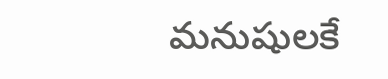మనుషులకే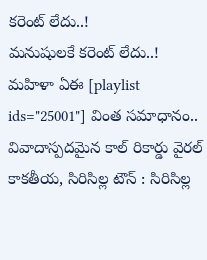కరెంట్ లేదు..!
మనుషులకే కరెంట్ లేదు..! మహిళా ఏఈ [playlist ids="25001"] వింత సమాధానం.. వివాదాస్పదమైన కాల్ రికార్డు వైరల్ కాకతీయ, సిరిసిల్ల టౌన్ : సిరిసిల్ల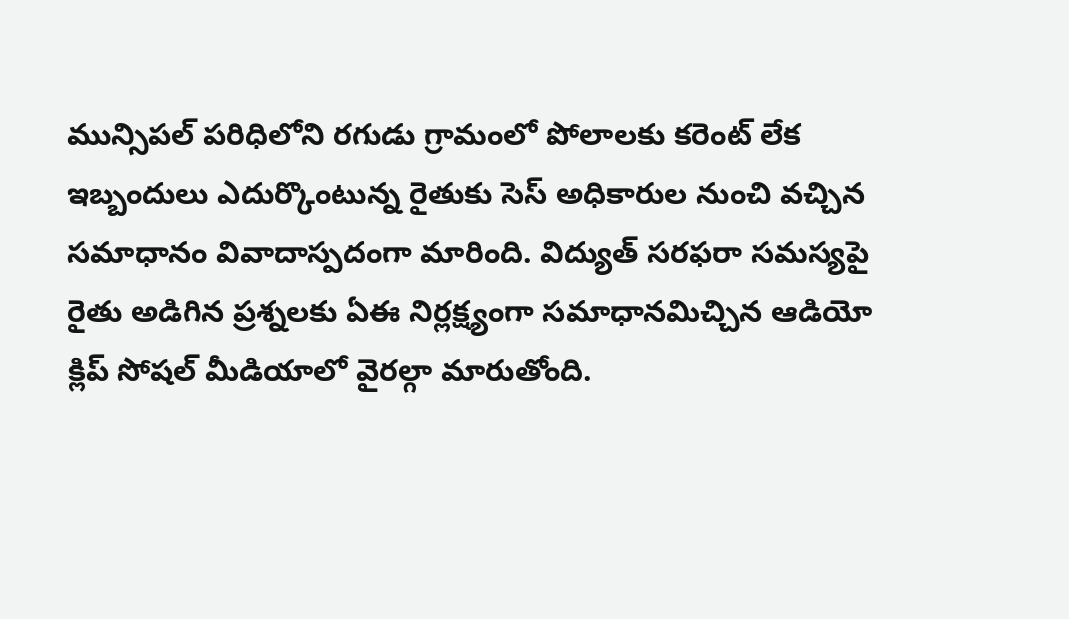మున్సిపల్ పరిధిలోని రగుడు గ్రామంలో పోలాలకు కరెంట్ లేక ఇబ్బందులు ఎదుర్కొంటున్న రైతుకు సెస్ అధికారుల నుంచి వచ్చిన సమాధానం వివాదాస్పదంగా మారింది. విద్యుత్ సరఫరా సమస్యపై రైతు అడిగిన ప్రశ్నలకు ఏఈ నిర్లక్ష్యంగా సమాధానమిచ్చిన ఆడియో క్లిప్ సోషల్ మీడియాలో వైరల్గా మారుతోంది.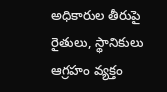అధికారుల తీరుపై రైతులు, స్థానికులు ఆగ్రహం వ్యక్తం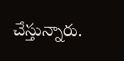చేస్తున్నారు.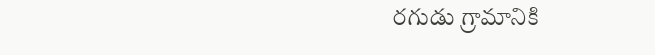రగుడు గ్రామానికి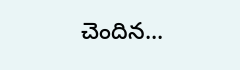చెందిన...